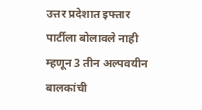उत्तर प्रदेशात इफ्तार पार्टीला बोलावले नाही म्हणून 3 तीन अल्पवयीन बालकांची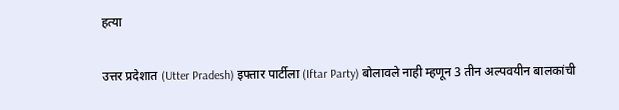हत्या

उत्तर प्रदेशात (Utter Pradesh) इफ्तार पार्टीला (Iftar Party) बोलावले नाही म्हणून 3 तीन अल्पवयीन बालकांची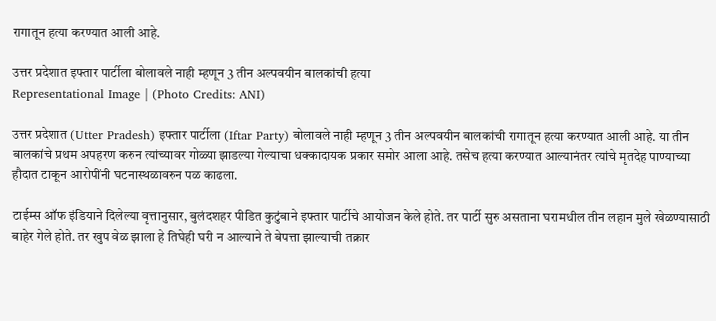रागातून हत्या करण्यात आली आहे.

उत्तर प्रदेशात इफ्तार पार्टीला बोलावले नाही म्हणून 3 तीन अल्पवयीन बालकांची हत्या
Representational Image | (Photo Credits: ANI)

उत्तर प्रदेशात (Utter Pradesh) इफ्तार पार्टीला (Iftar Party) बोलावले नाही म्हणून 3 तीन अल्पवयीन बालकांची रागातून हत्या करण्यात आली आहे. या तीन बालकांचे प्रथम अपहरण करुन त्यांच्यावर गोळ्या झाडल्या गेल्याचा धक्कादायक प्रकार समोर आला आहे. तसेच हत्या करण्यात आल्यानंतर त्यांचे मृतदेह पाण्याच्या हौदात टाकून आरोपींनी घटनास्थळावरुन पळ काढला.

टाईम्स ऑफ इंडियाने दिलेल्या वृत्तानुसार, बुलंदशहर पीडित कुटुंबाने इफ्तार पार्टीचे आयोजन केले होते. तर पार्टी सुरु असताना घरामधील तीन लहान मुले खेळण्यासाठी बाहेर गेले होते. तर खुप वेळ झाला हे तिघेही घरी न आल्याने ते बेपत्ता झाल्याची तक्रार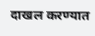दाखल करण्यात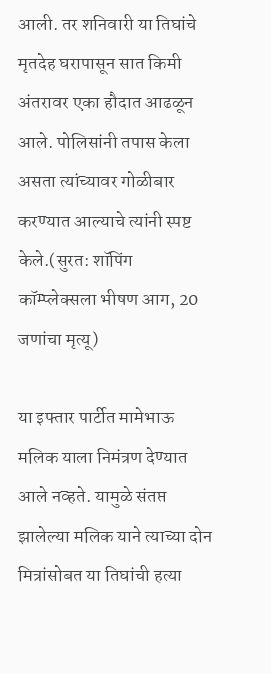आली. तर शनिवारी या तिघांचे मृतदेह घरापासून सात किमी अंतरावर एका हौदात आढळून आले. पोलिसांनी तपास केला असता त्यांच्यावर गोळीबार करण्यात आल्याचे त्यांनी स्पष्ट केले.(सुरत: शॉपिंग कॉम्प्लेक्सला भीषण आग, 20 जणांचा मृत्यू)

या इफ्तार पार्टीत मामेभाऊ मलिक याला निमंत्रण देण्यात आले नव्हते. यामुळे संतप्त झालेल्या मलिक याने त्याच्या दोन मित्रांसोबत या तिघांची हत्या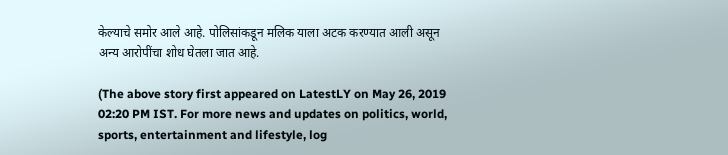केल्याचे समोर आले आहे. पोलिसांकडून मलिक याला अटक करण्यात आली असून अन्य आरोपींचा शोध घेतला जात आहे.

(The above story first appeared on LatestLY on May 26, 2019 02:20 PM IST. For more news and updates on politics, world, sports, entertainment and lifestyle, log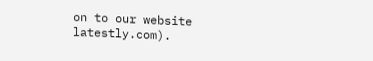on to our website latestly.com).